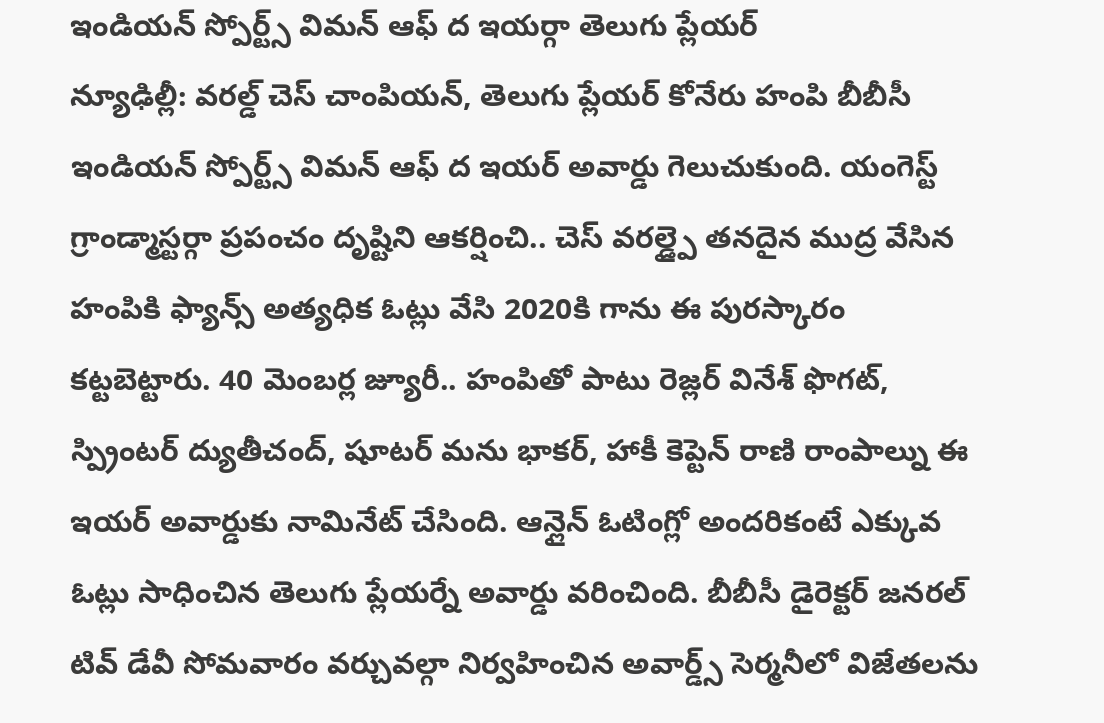ఇండియన్ స్పోర్ట్స్ విమన్ ఆఫ్ ద ఇయర్గా తెలుగు ప్లేయర్
న్యూఢిల్లీ: వరల్డ్ చెస్ చాంపియన్, తెలుగు ప్లేయర్ కోనేరు హంపి బీబీసీ ఇండియన్ స్పోర్ట్స్ విమన్ ఆఫ్ ద ఇయర్ అవార్డు గెలుచుకుంది. యంగెస్ట్ గ్రాండ్మాస్టర్గా ప్రపంచం దృష్టిని ఆకర్షించి.. చెస్ వరల్డ్పై తనదైన ముద్ర వేసిన హంపికి ఫ్యాన్స్ అత్యధిక ఓట్లు వేసి 2020కి గాను ఈ పురస్కారం కట్టబెట్టారు. 40 మెంబర్ల జ్యూరీ.. హంపితో పాటు రెజ్లర్ వినేశ్ ఫొగట్, స్ప్రింటర్ ద్యుతీచంద్, షూటర్ మను భాకర్, హాకీ కెప్టెన్ రాణి రాంపాల్ను ఈ ఇయర్ అవార్డుకు నామినేట్ చేసింది. ఆన్లైన్ ఓటింగ్లో అందరికంటే ఎక్కువ ఓట్లు సాధించిన తెలుగు ప్లేయర్నే అవార్డు వరించింది. బీబీసీ డైరెక్టర్ జనరల్ టివ్ డేవీ సోమవారం వర్చువల్గా నిర్వహించిన అవార్డ్స్ సెర్మనీలో విజేతలను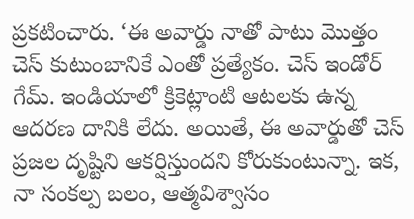ప్రకటించారు. ‘ఈ అవార్డు నాతో పాటు మొత్తం చెస్ కుటుంబానికే ఎంతో ప్రత్యేకం. చెస్ ఇండోర్ గేమ్. ఇండియాలో క్రికెట్లాంటి ఆటలకు ఉన్న ఆదరణ దానికి లేదు. అయితే, ఈ అవార్డుతో చెస్ ప్రజల దృష్టిని ఆకర్షిస్తుందని కోరుకుంటున్నా. ఇక, నా సంకల్ప బలం, ఆత్మవిశ్వాసం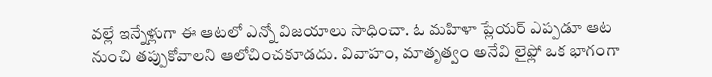వల్లే ఇన్నేళ్లుగా ఈ ఆటలో ఎన్నో విజయాలు సాధించా. ఓ మహిళా ప్లేయర్ ఎప్పడూ ఆట నుంచి తప్పుకోవాలని ఆలోచించకూడదు. వివాహం, మాతృత్వం అనేవి లైఫ్లో ఒక భాగంగా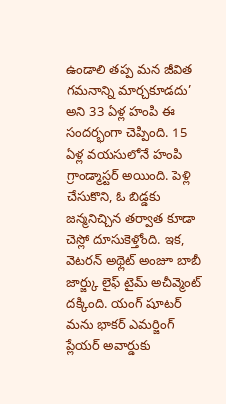ఉండాలి తప్ప మన జీవిత గమనాన్ని మార్చకూడదు’ అని 33 ఏళ్ల హంపి ఈ సందర్భంగా చెప్పింది. 15 ఏళ్ల వయసులోనే హంపి గ్రాండ్మాస్టర్ అయింది. పెళ్లి చేసుకొని, ఓ బిడ్డకు జన్మనిచ్చిన తర్వాత కూడా చెస్లో దూసుకెళ్తోంది. ఇక, వెటరన్ అథ్లెట్ అంజూ బాబీ జార్జ్కు లైఫ్ టైమ్ అచీవ్మెంట్ దక్కింది. యంగ్ షూటర్ మను భాకర్ ఎమర్జింగ్ ప్లేయర్ అవార్డుకు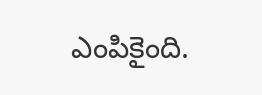ఎంపికైంది.